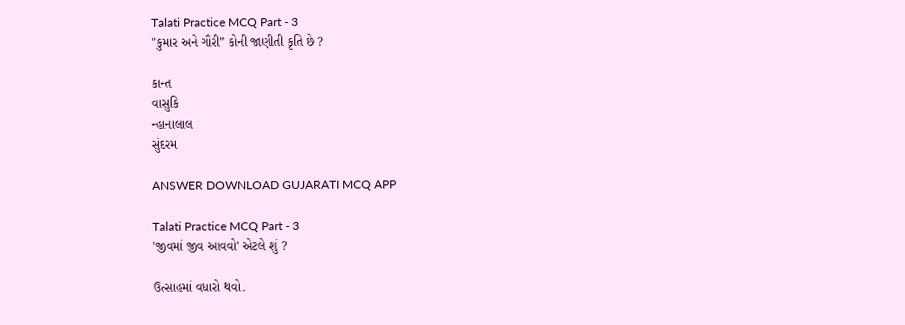Talati Practice MCQ Part - 3
"કુમાર અને ગૌરી” કોની જાણીતી કૃતિ છે ?

કાન્ત
વાસુકિ
ન્હાનાલાલ
સુંદરમ

ANSWER DOWNLOAD GUJARATI MCQ APP

Talati Practice MCQ Part - 3
'જીવમાં જીવ આવવો' એટલે શું ?

ઉત્સાહમાં વધારો થવો.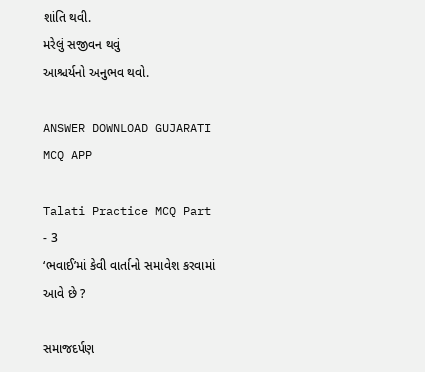શાંતિ થવી.
મરેલું સજીવન થવું
આશ્ચર્યનો અનુભવ થવો.

ANSWER DOWNLOAD GUJARATI MCQ APP

Talati Practice MCQ Part - 3
‘ભવાઈ’માં કેવી વાર્તાનો સમાવેશ કરવામાં આવે છે ?

સમાજદર્પણ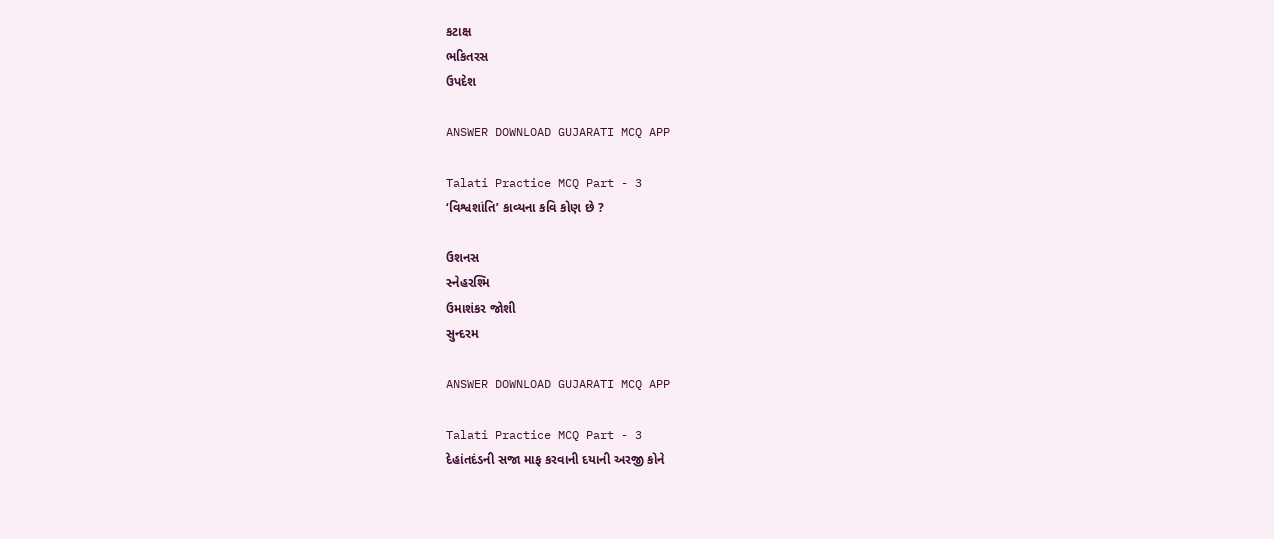કટાક્ષ
ભકિતરસ
ઉપદેશ

ANSWER DOWNLOAD GUJARATI MCQ APP

Talati Practice MCQ Part - 3
‘વિશ્વશાંતિ’ કાવ્યના કવિ કોણ છે ?

ઉશનસ
સ્નેહરશ્મિ
ઉમાશંકર જોશી
સુન્દરમ

ANSWER DOWNLOAD GUJARATI MCQ APP

Talati Practice MCQ Part - 3
દેહાંતદંડની સજા માફ કરવાની દયાની અરજી કોને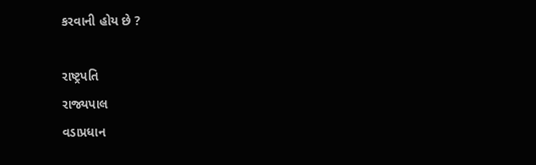કરવાની હોય છે ?

રાષ્ટ્રપતિ
રાજ્યપાલ
વડાપ્રધાન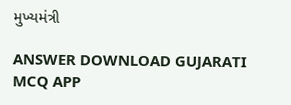મુખ્યમંત્રી

ANSWER DOWNLOAD GUJARATI MCQ APP